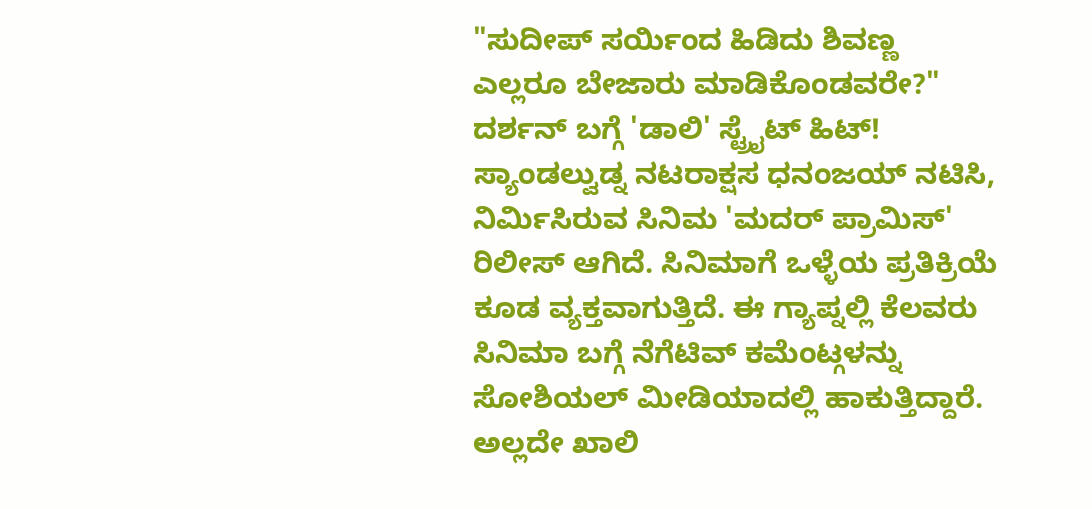"ಸುದೀಪ್ ಸರ್ಯಿಂದ ಹಿಡಿದು ಶಿವಣ್ಣ ಎಲ್ಲರೂ ಬೇಜಾರು ಮಾಡಿಕೊಂಡವರೇ?" ದರ್ಶನ್ ಬಗ್ಗೆ 'ಡಾಲಿ' ಸ್ಟ್ರೈಟ್ ಹಿಟ್!
ಸ್ಯಾಂಡಲ್ವುಡ್ನ ನಟರಾಕ್ಷಸ ಧನಂಜಯ್ ನಟಿಸಿ, ನಿರ್ಮಿಸಿರುವ ಸಿನಿಮ 'ಮದರ್ ಪ್ರಾಮಿಸ್' ರಿಲೀಸ್ ಆಗಿದೆ. ಸಿನಿಮಾಗೆ ಒಳ್ಳೆಯ ಪ್ರತಿಕ್ರಿಯೆ ಕೂಡ ವ್ಯಕ್ತವಾಗುತ್ತಿದೆ. ಈ ಗ್ಯಾಪ್ನಲ್ಲಿ ಕೆಲವರು ಸಿನಿಮಾ ಬಗ್ಗೆ ನೆಗೆಟಿವ್ ಕಮೆಂಟ್ಗಳನ್ನು ಸೋಶಿಯಲ್ ಮೀಡಿಯಾದಲ್ಲಿ ಹಾಕುತ್ತಿದ್ದಾರೆ. ಅಲ್ಲದೇ ಖಾಲಿ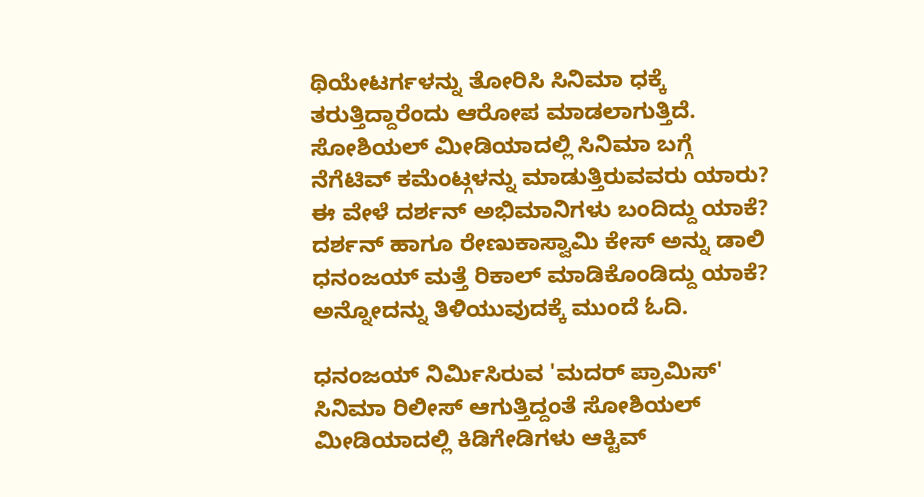ಥಿಯೇಟರ್ಗಳನ್ನು ತೋರಿಸಿ ಸಿನಿಮಾ ಧಕ್ಕೆ ತರುತ್ತಿದ್ದಾರೆಂದು ಆರೋಪ ಮಾಡಲಾಗುತ್ತಿದೆ.
ಸೋಶಿಯಲ್ ಮೀಡಿಯಾದಲ್ಲಿ ಸಿನಿಮಾ ಬಗ್ಗೆ ನೆಗೆಟಿವ್ ಕಮೆಂಟ್ಗಳನ್ನು ಮಾಡುತ್ತಿರುವವರು ಯಾರು? ಈ ವೇಳೆ ದರ್ಶನ್ ಅಭಿಮಾನಿಗಳು ಬಂದಿದ್ದು ಯಾಕೆ? ದರ್ಶನ್ ಹಾಗೂ ರೇಣುಕಾಸ್ವಾಮಿ ಕೇಸ್ ಅನ್ನು ಡಾಲಿ ಧನಂಜಯ್ ಮತ್ತೆ ರಿಕಾಲ್ ಮಾಡಿಕೊಂಡಿದ್ದು ಯಾಕೆ? ಅನ್ನೋದನ್ನು ತಿಳಿಯುವುದಕ್ಕೆ ಮುಂದೆ ಓದಿ.

ಧನಂಜಯ್ ನಿರ್ಮಿಸಿರುವ 'ಮದರ್ ಪ್ರಾಮಿಸ್' ಸಿನಿಮಾ ರಿಲೀಸ್ ಆಗುತ್ತಿದ್ದಂತೆ ಸೋಶಿಯಲ್ ಮೀಡಿಯಾದಲ್ಲಿ ಕಿಡಿಗೇಡಿಗಳು ಆಕ್ಟಿವ್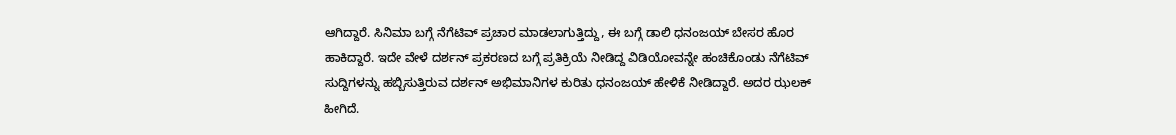ಆಗಿದ್ದಾರೆ. ಸಿನಿಮಾ ಬಗ್ಗೆ ನೆಗೆಟಿವ್ ಪ್ರಚಾರ ಮಾಡಲಾಗುತ್ತಿದ್ದು, ಈ ಬಗ್ಗೆ ಡಾಲಿ ಧನಂಜಯ್ ಬೇಸರ ಹೊರ ಹಾಕಿದ್ದಾರೆ. ಇದೇ ವೇಳೆ ದರ್ಶನ್ ಪ್ರಕರಣದ ಬಗ್ಗೆ ಪ್ರತಿಕ್ರಿಯೆ ನೀಡಿದ್ದ ವಿಡಿಯೋವನ್ನೇ ಹಂಚಿಕೊಂಡು ನೆಗೆಟಿವ್ ಸುದ್ದಿಗಳನ್ನು ಹಬ್ಬಿಸುತ್ತಿರುವ ದರ್ಶನ್ ಅಭಿಮಾನಿಗಳ ಕುರಿತು ಧನಂಜಯ್ ಹೇಳಿಕೆ ನೀಡಿದ್ದಾರೆ. ಅದರ ಝಲಕ್ ಹೀಗಿದೆ.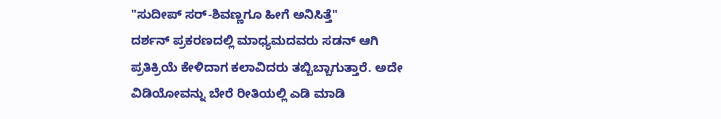"ಸುದೀಪ್ ಸರ್-ಶಿವಣ್ಣಗೂ ಹೀಗೆ ಅನಿಸಿತ್ತೆ"
ದರ್ಶನ್ ಪ್ರಕರಣದಲ್ಲಿ ಮಾಧ್ಯಮದವರು ಸಡನ್ ಆಗಿ ಪ್ರತಿಕ್ರಿಯೆ ಕೇಳಿದಾಗ ಕಲಾವಿದರು ತಬ್ಬಿಬ್ಬಾಗುತ್ತಾರೆ. ಅದೇ ವಿಡಿಯೋವನ್ನು ಬೇರೆ ರೀತಿಯಲ್ಲಿ ಎಡಿ ಮಾಡಿ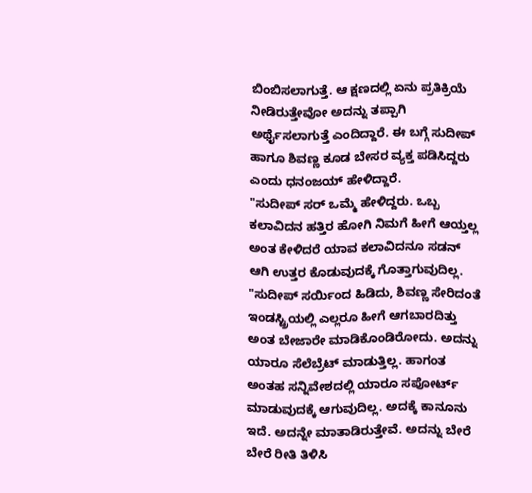ಬಿಂಬಿಸಲಾಗುತ್ತೆ. ಆ ಕ್ಷಣದಲ್ಲಿ ಏನು ಪ್ರತಿಕ್ರಿಯೆ ನೀಡಿರುತ್ತೇವೋ ಅದನ್ನು ತಪ್ಪಾಗಿ ಅರ್ಥೈಸಲಾಗುತ್ತೆ ಎಂದಿದ್ದಾರೆ. ಈ ಬಗ್ಗೆ ಸುದೀಪ್ ಹಾಗೂ ಶಿವಣ್ಣ ಕೂಡ ಬೇಸರ ವ್ಯಕ್ತ ಪಡಿಸಿದ್ದರು ಎಂದು ಧನಂಜಯ್ ಹೇಳಿದ್ದಾರೆ.
"ಸುದೀಪ್ ಸರ್ ಒಮ್ಮೆ ಹೇಳಿದ್ದರು. ಒಬ್ಬ ಕಲಾವಿದನ ಹತ್ತಿರ ಹೋಗಿ ನಿಮಗೆ ಹೀಗೆ ಆಯ್ತಲ್ಲ ಅಂತ ಕೇಳಿದರೆ ಯಾವ ಕಲಾವಿದನೂ ಸಡನ್ ಆಗಿ ಉತ್ತರ ಕೊಡುವುದಕ್ಕೆ ಗೊತ್ತಾಗುವುದಿಲ್ಲ. "ಸುದೀಪ್ ಸರ್ಯಿಂದ ಹಿಡಿದು, ಶಿವಣ್ಣ ಸೇರಿದಂತೆ ಇಂಡಸ್ಟ್ರಿಯಲ್ಲಿ ಎಲ್ಲರೂ ಹೀಗೆ ಆಗಬಾರದಿತ್ತು ಅಂತ ಬೇಜಾರೇ ಮಾಡಿಕೊಂಡಿರೋದು. ಅದನ್ನು ಯಾರೂ ಸೆಲೆಬ್ರೆಟ್ ಮಾಡುತ್ತಿಲ್ಲ. ಹಾಗಂತ ಅಂತಹ ಸನ್ನಿವೇಶದಲ್ಲಿ ಯಾರೂ ಸಪೋರ್ಟ್ ಮಾಡುವುದಕ್ಕೆ ಆಗುವುದಿಲ್ಲ. ಅದಕ್ಕೆ ಕಾನೂನು ಇದೆ. ಅದನ್ನೇ ಮಾತಾಡಿರುತ್ತೇವೆ. ಅದನ್ನು ಬೇರೆ ಬೇರೆ ರೀತಿ ತಿಳಿಸಿ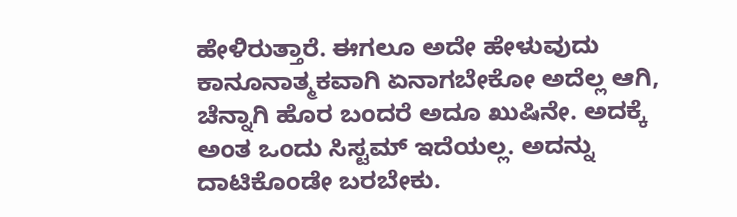ಹೇಳಿರುತ್ತಾರೆ. ಈಗಲೂ ಅದೇ ಹೇಳುವುದು ಕಾನೂನಾತ್ಮಕವಾಗಿ ಏನಾಗಬೇಕೋ ಅದೆಲ್ಲ ಆಗಿ, ಚೆನ್ನಾಗಿ ಹೊರ ಬಂದರೆ ಅದೂ ಖುಷಿನೇ. ಅದಕ್ಕೆ ಅಂತ ಒಂದು ಸಿಸ್ಟಮ್ ಇದೆಯಲ್ಲ. ಅದನ್ನು ದಾಟಿಕೊಂಡೇ ಬರಬೇಕು.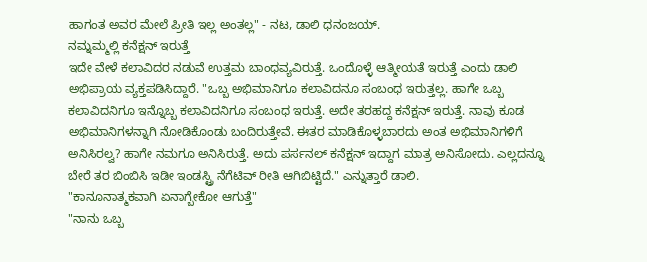ಹಾಗಂತ ಅವರ ಮೇಲೆ ಪ್ರೀತಿ ಇಲ್ಲ ಅಂತಲ್ಲ" - ನಟ, ಡಾಲಿ ಧನಂಜಯ್.
ನಮ್ನಮ್ಮಲ್ಲಿ ಕನೆಕ್ಷನ್ ಇರುತ್ತೆ
ಇದೇ ವೇಳೆ ಕಲಾವಿದರ ನಡುವೆ ಉತ್ತಮ ಬಾಂಧವ್ಯವಿರುತ್ತೆ. ಒಂದೊಳ್ಳೆ ಆತ್ಮೀಯತೆ ಇರುತ್ತೆ ಎಂದು ಡಾಲಿ ಅಭಿಪ್ರಾಯ ವ್ಯಕ್ತಪಡಿಸಿದ್ದಾರೆ. "ಒಬ್ಬ ಅಭಿಮಾನಿಗೂ ಕಲಾವಿದನೂ ಸಂಬಂಧ ಇರುತ್ತಲ್ಲ. ಹಾಗೇ ಒಬ್ಬ ಕಲಾವಿದನಿಗೂ ಇನ್ನೊಬ್ಬ ಕಲಾವಿದನಿಗೂ ಸಂಬಂಧ ಇರುತ್ತೆ. ಅದೇ ತರಹದ್ದ ಕನೆಕ್ಷನ್ ಇರುತ್ತೆ. ನಾವು ಕೂಡ ಅಭಿಮಾನಿಗಳನ್ನಾಗಿ ನೋಡಿಕೊಂಡು ಬಂದಿರುತ್ತೇವೆ. ಈತರ ಮಾಡಿಕೊಳ್ಳಬಾರದು ಅಂತ ಅಭಿಮಾನಿಗಳಿಗೆ ಅನಿಸಿರಲ್ವ? ಹಾಗೇ ನಮಗೂ ಅನಿಸಿರುತ್ತೆ. ಅದು ಪರ್ಸನಲ್ ಕನೆಕ್ಷನ್ ಇದ್ದಾಗ ಮಾತ್ರ ಅನಿಸೋದು. ಎಲ್ಲದನ್ನೂ ಬೇರೆ ತರ ಬಿಂಬಿಸಿ ಇಡೀ ಇಂಡಸ್ಟ್ರಿ ನೆಗೆಟಿವ್ ರೀತಿ ಆಗಿಬಿಟ್ಟಿದೆ." ಎನ್ನುತ್ತಾರೆ ಡಾಲಿ.
"ಕಾನೂನಾತ್ಮಕವಾಗಿ ಏನಾಗ್ಬೇಕೋ ಆಗುತ್ತೆ"
"ನಾನು ಒಬ್ಬ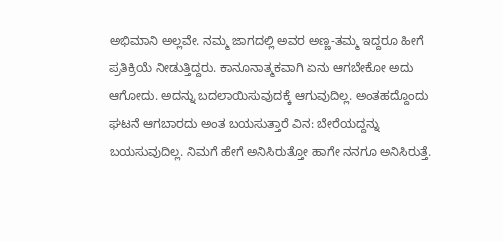ಅಭಿಮಾನಿ ಅಲ್ಲವೇ. ನಮ್ಮ ಜಾಗದಲ್ಲಿ ಅವರ ಅಣ್ಣ-ತಮ್ಮ ಇದ್ದರೂ ಹೀಗೆ ಪ್ರತಿಕ್ರಿಯೆ ನೀಡುತ್ತಿದ್ದರು. ಕಾನೂನಾತ್ಮಕವಾಗಿ ಏನು ಆಗಬೇಕೋ ಅದು ಆಗೋದು. ಅದನ್ನು ಬದಲಾಯಿಸುವುದಕ್ಕೆ ಆಗುವುದಿಲ್ಲ. ಅಂತಹದ್ದೊಂದು ಘಟನೆ ಆಗಬಾರದು ಅಂತ ಬಯಸುತ್ತಾರೆ ವಿನ: ಬೇರೆಯದ್ದನ್ನು ಬಯಸುವುದಿಲ್ಲ. ನಿಮಗೆ ಹೇಗೆ ಅನಿಸಿರುತ್ತೋ ಹಾಗೇ ನನಗೂ ಅನಿಸಿರುತ್ತೆ.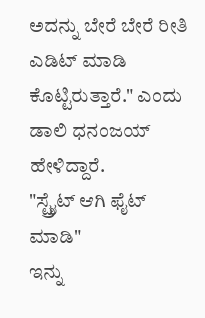ಅದನ್ನು ಬೇರೆ ಬೇರೆ ರೀತಿ ಎಡಿಟ್ ಮಾಡಿ ಕೊಟ್ಟಿರುತ್ತಾರೆ." ಎಂದು ಡಾಲಿ ಧನಂಜಯ್ ಹೇಳಿದ್ದಾರೆ.
"ಸ್ಟ್ರೈಟ್ ಆಗಿ ಫೈಟ್ ಮಾಡಿ"
ಇನ್ನು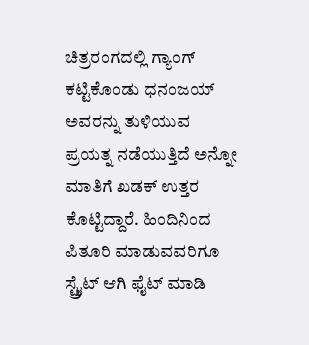ಚಿತ್ರರಂಗದಲ್ಲಿ ಗ್ಯಾಂಗ್ ಕಟ್ಟಿಕೊಂಡು ಧನಂಜಯ್ ಅವರನ್ನು ತುಳಿಯುವ ಪ್ರಯತ್ನ ನಡೆಯುತ್ತಿದೆ ಅನ್ನೋ ಮಾತಿಗೆ ಖಡಕ್ ಉತ್ತರ ಕೊಟ್ಟಿದ್ದಾರೆ. ಹಿಂದಿನಿಂದ ಪಿತೂರಿ ಮಾಡುವವರಿಗೂ ಸ್ಟ್ರೈಟ್ ಆಗಿ ಫೈಟ್ ಮಾಡಿ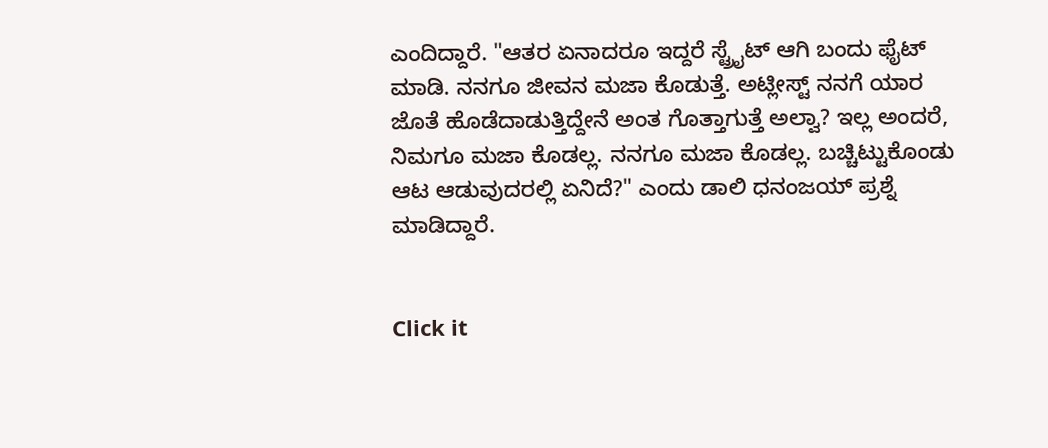ಎಂದಿದ್ದಾರೆ. "ಆತರ ಏನಾದರೂ ಇದ್ದರೆ ಸ್ಟ್ರೈಟ್ ಆಗಿ ಬಂದು ಫೈಟ್ ಮಾಡಿ. ನನಗೂ ಜೀವನ ಮಜಾ ಕೊಡುತ್ತೆ. ಅಟ್ಲೀಸ್ಟ್ ನನಗೆ ಯಾರ ಜೊತೆ ಹೊಡೆದಾಡುತ್ತಿದ್ದೇನೆ ಅಂತ ಗೊತ್ತಾಗುತ್ತೆ ಅಲ್ವಾ? ಇಲ್ಲ ಅಂದರೆ, ನಿಮಗೂ ಮಜಾ ಕೊಡಲ್ಲ. ನನಗೂ ಮಜಾ ಕೊಡಲ್ಲ. ಬಚ್ಚಿಟ್ಟುಕೊಂಡು ಆಟ ಆಡುವುದರಲ್ಲಿ ಏನಿದೆ?" ಎಂದು ಡಾಲಿ ಧನಂಜಯ್ ಪ್ರಶ್ನೆ ಮಾಡಿದ್ದಾರೆ.


Click it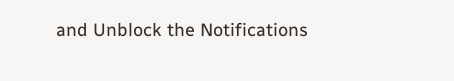and Unblock the Notifications